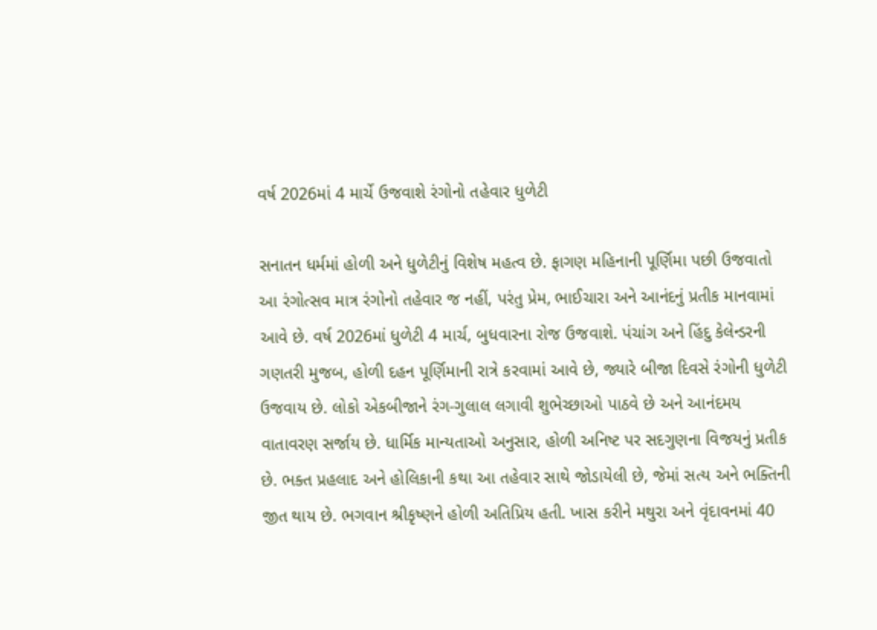વર્ષ 2026માં 4 માર્ચે ઉજવાશે રંગોનો તહેવાર ધુળેટી

સનાતન ધર્મમાં હોળી અને ધુળેટીનું વિશેષ મહત્વ છે. ફાગણ મહિનાની પૂર્ણિમા પછી ઉજવાતો આ રંગોત્સવ માત્ર રંગોનો તહેવાર જ નહીં, પરંતુ પ્રેમ, ભાઈચારા અને આનંદનું પ્રતીક માનવામાં આવે છે. વર્ષ 2026માં ધુળેટી 4 માર્ચ, બુધવારના રોજ ઉજવાશે. પંચાંગ અને હિંદુ કેલેન્ડરની ગણતરી મુજબ, હોળી દહન પૂર્ણિમાની રાત્રે કરવામાં આવે છે, જ્યારે બીજા દિવસે રંગોની ધુળેટી ઉજવાય છે. લોકો એકબીજાને રંગ-ગુલાલ લગાવી શુભેચ્છાઓ પાઠવે છે અને આનંદમય વાતાવરણ સર્જાય છે. ધાર્મિક માન્યતાઓ અનુસાર, હોળી અનિષ્ટ પર સદગુણના વિજયનું પ્રતીક છે. ભક્ત પ્રહલાદ અને હોલિકાની કથા આ તહેવાર સાથે જોડાયેલી છે, જેમાં સત્ય અને ભક્તિની જીત થાય છે. ભગવાન શ્રીકૃષ્ણને હોળી અતિપ્રિય હતી. ખાસ કરીને મથુરા અને વૃંદાવનમાં 40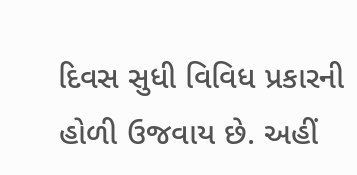દિવસ સુધી વિવિધ પ્રકારની હોળી ઉજવાય છે. અહીં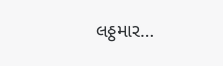લઠ્ઠમાર…